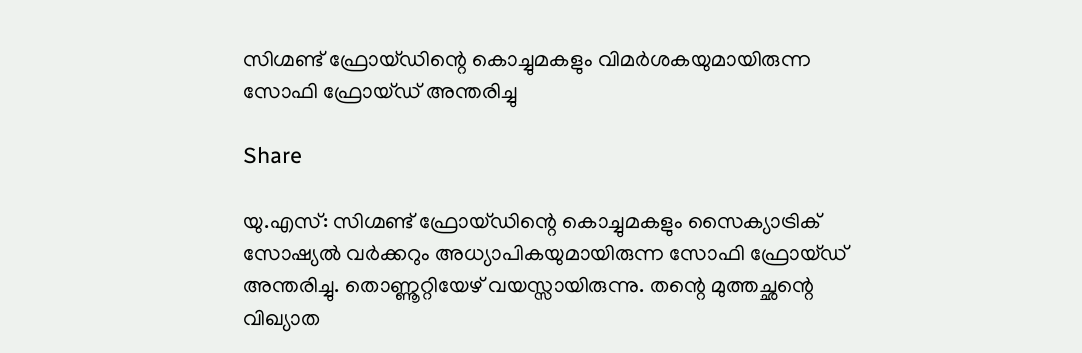സിഗ്മണ്ട് ഫ്രോയ്ഡിന്റെ കൊച്ചുമകളും വിമര്‍ശകയുമായിരുന്ന സോഫി ഫ്രോയ്ഡ് അന്തരിച്ചു

Share

യു.എസ്: സിഗ്മണ്ട് ഫ്രോയ്ഡിന്റെ കൊച്ചുമകളും സൈക്യാട്രിക് സോഷ്യല്‍ വര്‍ക്കറും അധ്യാപികയുമായിരുന്ന സോഫി ഫ്രോയ്ഡ് അന്തരിച്ചു. തൊണ്ണൂറ്റിയേഴ് വയസ്സായിരുന്നു. തന്റെ മുത്തച്ഛന്റെ വിഖ്യാത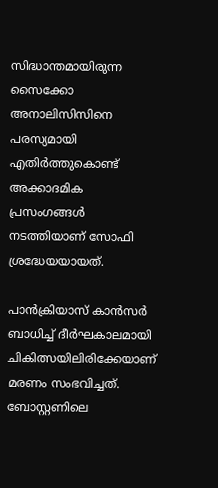സിദ്ധാന്തമായിരുന്ന സൈക്കോ അനാലിസിസിനെ പരസ്യമായി എതിര്‍ത്തുകൊണ്ട് അക്കാദമിക പ്രസംഗങ്ങള്‍ നടത്തിയാണ് സോഫി ശ്രദ്ധേയയായത്.

പാന്‍ക്രിയാസ് കാന്‍സര്‍ ബാധിച്ച് ദീര്‍ഘകാലമായി ചികിത്സയിലിരിക്കേയാണ് മരണം സംഭവിച്ചത്. ബോസ്റ്റണിലെ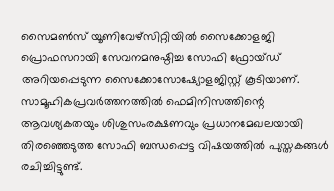സൈമണ്‍സ് യൂണിവേഴ്‌സിറ്റിയില്‍ സൈക്കോളജി പ്രൊഫസറായി സേവനമനുഷ്ഠിച്ച സോഫി ഫ്രോയ്ഡ് അറിയപ്പെടുന്ന സൈക്കോസോഷ്യോളജിസ്റ്റ് കൂടിയാണ്. സാമൂഹികപ്രവര്‍ത്തനത്തില്‍ ഫെമിനിസത്തിന്റെ ആവശ്യകതയും ശിശുസംരക്ഷണവും പ്രധാനമേഖലയായി തിരഞ്ഞെടുത്ത സോഫി ബന്ധപ്പെട്ട വിഷയത്തില്‍ പുസ്തകങ്ങള്‍ രചിച്ചിട്ടുണ്ട്.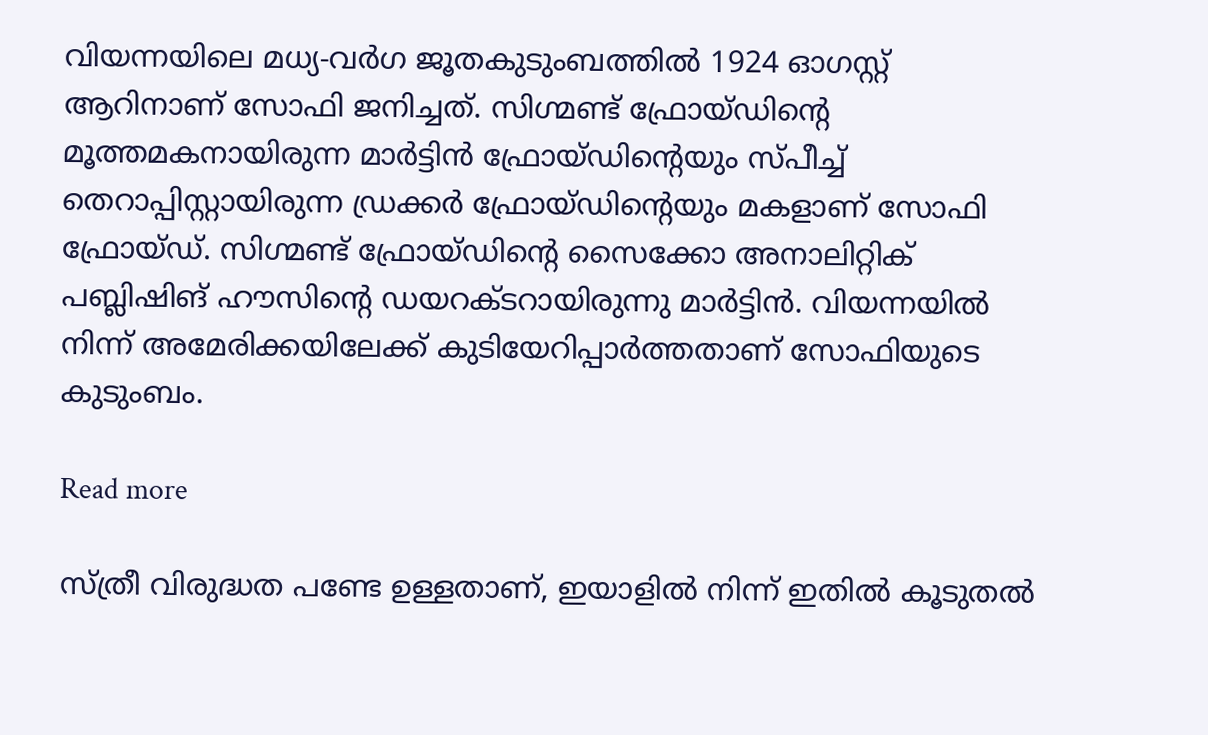വിയന്നയിലെ മധ്യ-വര്‍ഗ ജൂതകുടുംബത്തില്‍ 1924 ഓഗസ്റ്റ് ആറിനാണ് സോഫി ജനിച്ചത്. സിഗ്മണ്ട് ഫ്രോയ്ഡിന്റെ മൂത്തമകനായിരുന്ന മാര്‍ട്ടിന്‍ ഫ്രോയ്ഡിന്റെയും സ്പീച്ച് തെറാപ്പിസ്റ്റായിരുന്ന ഡ്രക്കര്‍ ഫ്രോയ്ഡിന്റെയും മകളാണ് സോഫി ഫ്രോയ്ഡ്. സിഗ്മണ്ട് ഫ്രോയ്ഡിന്റെ സൈക്കോ അനാലിറ്റിക് പബ്ലിഷിങ് ഹൗസിന്റെ ഡയറക്ടറായിരുന്നു മാര്‍ട്ടിന്‍. വിയന്നയില്‍ നിന്ന് അമേരിക്കയിലേക്ക് കുടിയേറിപ്പാര്‍ത്തതാണ് സോഫിയുടെ കുടുംബം.

Read more

സ്ത്രീ വിരുദ്ധത പണ്ടേ ഉള്ളതാണ്, ഇയാളിൽ നിന്ന് ഇതിൽ കൂടുതൽ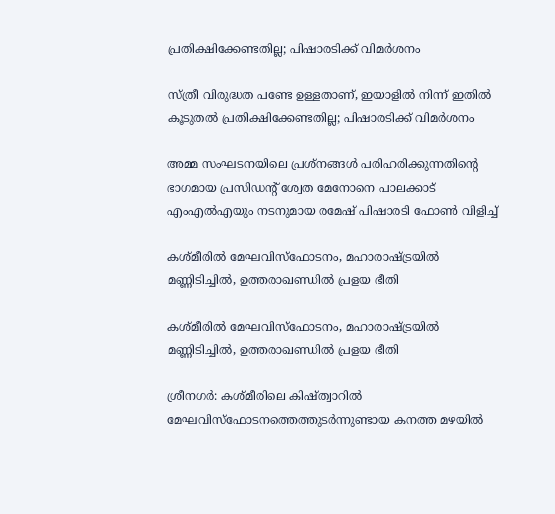പ്രതിക്ഷിക്കേണ്ടതില്ല; പിഷാരടിക്ക് വിമർശനം

സ്ത്രീ വിരുദ്ധത പണ്ടേ ഉള്ളതാണ്, ഇയാളിൽ നിന്ന് ഇതിൽ കൂടുതൽ പ്രതിക്ഷിക്കേണ്ടതില്ല; പിഷാരടിക്ക് വിമർശനം

അമ്മ സംഘടനയിലെ പ്രശ്നങ്ങൾ പരിഹരിക്കുന്നതിന്‍റെ ഭാഗമായ പ്രസിഡന്‍റ് ശ്വേത മേനോനെ പാലക്കാട് എംഎൽഎയും നടനുമായ രമേഷ് പിഷാരടി ഫോൺ വിളിച്ച്

കശ്മീരിൽ മേഘവിസ്‌ഫോടനം, മഹാരാഷ്ട്രയിൽ മണ്ണിടിച്ചിൽ, ഉത്തരാഖണ്ഡിൽ പ്രളയ ഭീതി

കശ്മീരിൽ മേഘവിസ്‌ഫോടനം, മഹാരാഷ്ട്രയിൽ മണ്ണിടിച്ചിൽ, ഉത്തരാഖണ്ഡിൽ പ്രളയ ഭീതി

ശ്രീനഗർ: കശ്മീരിലെ കിഷ്ത്വാറിൽ മേഘവിസ്‌ഫോടനത്തെത്തുടർന്നുണ്ടായ കനത്ത മഴയിൽ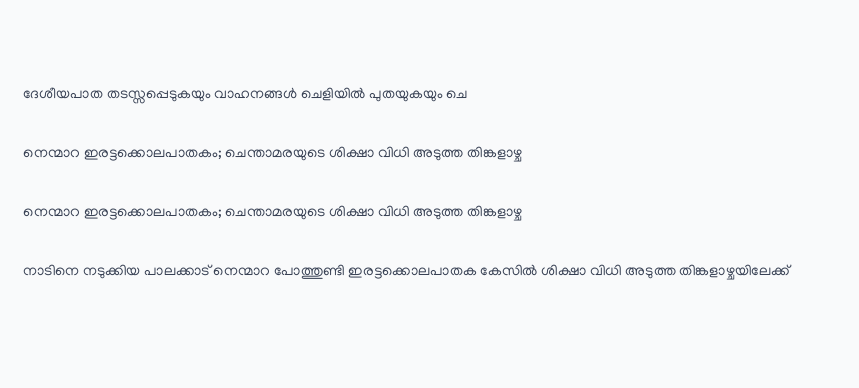ദേശീയപാത തടസ്സപ്പെടുകയും വാഹനങ്ങൾ ചെളിയിൽ പുതയുകയും ചെ

നെന്മാറ ഇരട്ടക്കൊലപാതകം; ചെന്താമരയുടെ ശിക്ഷാ വിധി അടുത്ത തിങ്കളാഴ്ച

നെന്മാറ ഇരട്ടക്കൊലപാതകം; ചെന്താമരയുടെ ശിക്ഷാ വിധി അടുത്ത തിങ്കളാഴ്ച

നാടിനെ നടുക്കിയ പാലക്കാട് നെന്മാറ പോത്തുണ്ടി ഇരട്ടക്കൊലപാതക കേസിൽ ശിക്ഷാ വിധി അടുത്ത തിങ്കളാഴ്ചയിലേക്ക്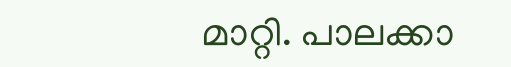മാറ്റി. പാലക്കാ